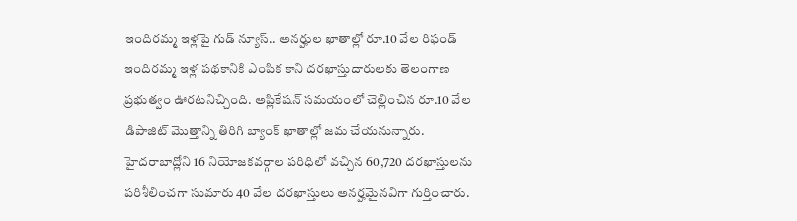ఇందిరమ్మ ఇళ్లపై గుడ్ న్యూస్.. అనర్హుల ఖాతాల్లో రూ.10 వేల రిఫండ్
ఇందిరమ్మ ఇళ్ల పథకానికి ఎంపిక కాని దరఖాస్తుదారులకు తెలంగాణ ప్రభుత్వం ఊరటనిచ్చింది. అప్లికేషన్ సమయంలో చెల్లించిన రూ.10 వేల డిపాజిట్ మొత్తాన్ని తిరిగి బ్యాంక్ ఖాతాల్లో జమ చేయనున్నారు. హైదరాబాద్లోని 16 నియోజకవర్గాల పరిధిలో వచ్చిన 60,720 దరఖాస్తులను పరిశీలించగా సుమారు 40 వేల దరఖాస్తులు అనర్హమైనవిగా గుర్తించారు.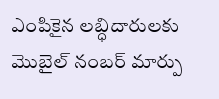ఎంపికైన లబ్ధిదారులకు మొబైల్ నంబర్ మార్పు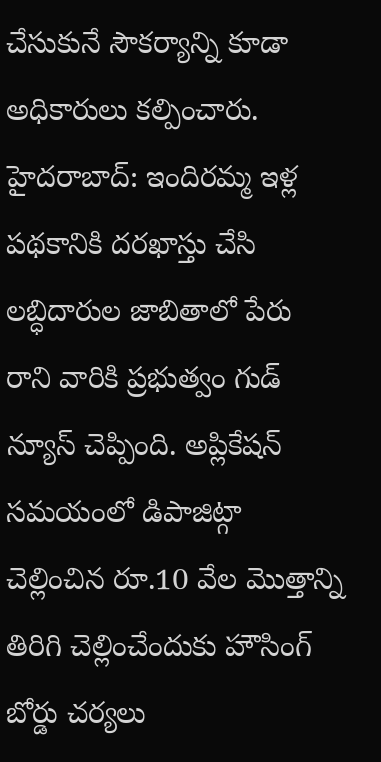చేసుకునే సౌకర్యాన్ని కూడా అధికారులు కల్పించారు.
హైదరాబాద్: ఇందిరమ్మ ఇళ్ల పథకానికి దరఖాస్తు చేసి లబ్ధిదారుల జాబితాలో పేరు రాని వారికి ప్రభుత్వం గుడ్ న్యూస్ చెప్పింది. అప్లికేషన్ సమయంలో డిపాజిట్గా చెల్లించిన రూ.10 వేల మొత్తాన్ని తిరిగి చెల్లించేందుకు హౌసింగ్ బోర్డు చర్యలు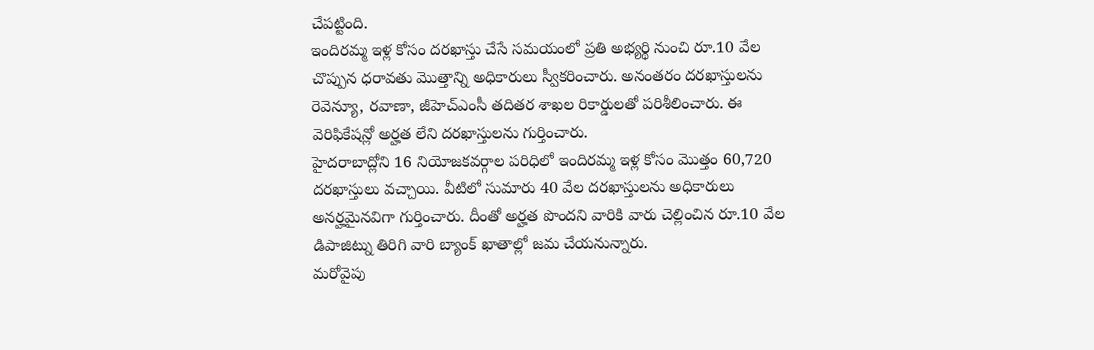చేపట్టింది.
ఇందిరమ్మ ఇళ్ల కోసం దరఖాస్తు చేసే సమయంలో ప్రతి అభ్యర్థి నుంచి రూ.10 వేల చొప్పున ధరావతు మొత్తాన్ని అధికారులు స్వీకరించారు. అనంతరం దరఖాస్తులను రెవెన్యూ, రవాణా, జీహెచ్ఎంసీ తదితర శాఖల రికార్డులతో పరిశీలించారు. ఈ వెరిఫికేషన్లో అర్హత లేని దరఖాస్తులను గుర్తించారు.
హైదరాబాద్లోని 16 నియోజకవర్గాల పరిధిలో ఇందిరమ్మ ఇళ్ల కోసం మొత్తం 60,720 దరఖాస్తులు వచ్చాయి. వీటిలో సుమారు 40 వేల దరఖాస్తులను అధికారులు అనర్హమైనవిగా గుర్తించారు. దీంతో అర్హత పొందని వారికి వారు చెల్లించిన రూ.10 వేల డిపాజిట్ను తిరిగి వారి బ్యాంక్ ఖాతాల్లో జమ చేయనున్నారు.
మరోవైపు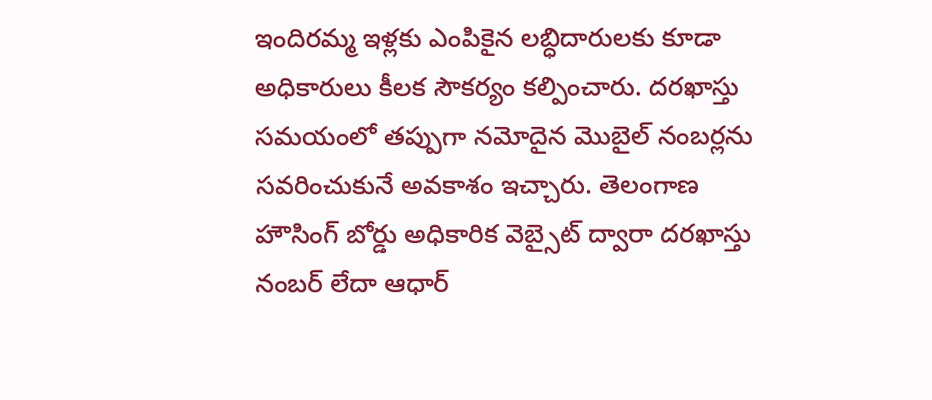ఇందిరమ్మ ఇళ్లకు ఎంపికైన లబ్ధిదారులకు కూడా అధికారులు కీలక సౌకర్యం కల్పించారు. దరఖాస్తు సమయంలో తప్పుగా నమోదైన మొబైల్ నంబర్లను సవరించుకునే అవకాశం ఇచ్చారు. తెలంగాణ హౌసింగ్ బోర్డు అధికారిక వెబ్సైట్ ద్వారా దరఖాస్తు నంబర్ లేదా ఆధార్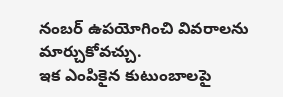నంబర్ ఉపయోగించి వివరాలను మార్చుకోవచ్చు.
ఇక ఎంపికైన కుటుంబాలపై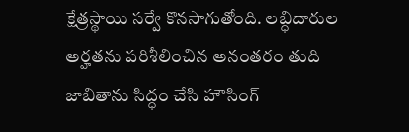క్షేత్రస్థాయి సర్వే కొనసాగుతోంది. లబ్ధిదారుల అర్హతను పరిశీలించిన అనంతరం తుది జాబితాను సిద్ధం చేసి హౌసింగ్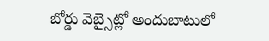బోర్డు వెబ్సైట్లో అందుబాటులో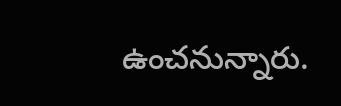ఉంచనున్నారు.